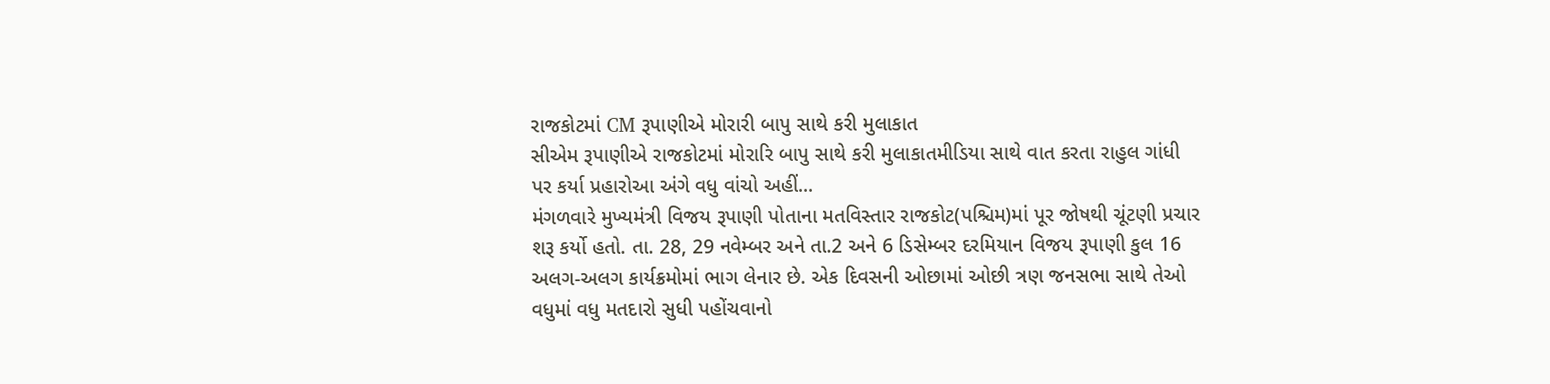રાજકોટમાં CM રૂપાણીએ મોરારી બાપુ સાથે કરી મુલાકાત
સીએમ રૂપાણીએ રાજકોટમાં મોરારિ બાપુ સાથે કરી મુલાકાતમીડિયા સાથે વાત કરતા રાહુલ ગાંધી પર કર્યા પ્રહારોઆ અંગે વધુ વાંચો અહીં...
મંગળવારે મુખ્યમંત્રી વિજય રૂપાણી પોતાના મતવિસ્તાર રાજકોટ(પશ્ચિમ)માં પૂર જોષથી ચૂંટણી પ્રચાર શરૂ કર્યો હતો. તા. 28, 29 નવેમ્બર અને તા.2 અને 6 ડિસેમ્બર દરમિયાન વિજય રૂપાણી કુલ 16 અલગ-અલગ કાર્યક્રમોમાં ભાગ લેનાર છે. એક દિવસની ઓછામાં ઓછી ત્રણ જનસભા સાથે તેઓ વધુમાં વધુ મતદારો સુધી પહોંચવાનો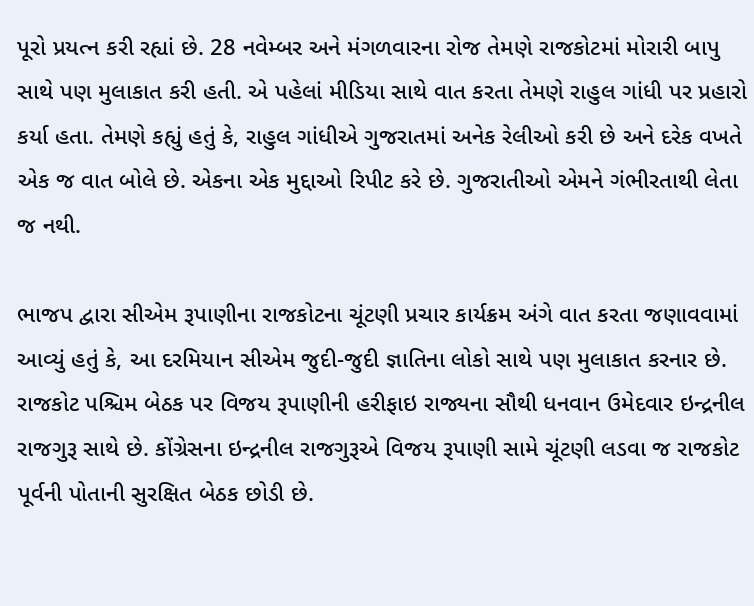પૂરો પ્રયત્ન કરી રહ્યાં છે. 28 નવેમ્બર અને મંગળવારના રોજ તેમણે રાજકોટમાં મોરારી બાપુ સાથે પણ મુલાકાત કરી હતી. એ પહેલાં મીડિયા સાથે વાત કરતા તેમણે રાહુલ ગાંધી પર પ્રહારો કર્યા હતા. તેમણે કહ્યું હતું કે, રાહુલ ગાંધીએ ગુજરાતમાં અનેક રેલીઓ કરી છે અને દરેક વખતે એક જ વાત બોલે છે. એકના એક મુદ્દાઓ રિપીટ કરે છે. ગુજરાતીઓ એમને ગંભીરતાથી લેતા જ નથી.

ભાજપ દ્વારા સીએમ રૂપાણીના રાજકોટના ચૂંટણી પ્રચાર કાર્યક્રમ અંગે વાત કરતા જણાવવામાં આવ્યું હતું કે, આ દરમિયાન સીએમ જુદી-જુદી જ્ઞાતિના લોકો સાથે પણ મુલાકાત કરનાર છે. રાજકોટ પશ્ચિમ બેઠક પર વિજય રૂપાણીની હરીફાઇ રાજ્યના સૌથી ધનવાન ઉમેદવાર ઇન્દ્રનીલ રાજગુરૂ સાથે છે. કોંગ્રેસના ઇન્દ્રનીલ રાજગુરૂએ વિજય રૂપાણી સામે ચૂંટણી લડવા જ રાજકોટ પૂર્વની પોતાની સુરક્ષિત બેઠક છોડી છે.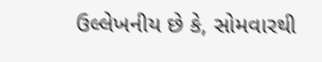ઉલ્લેખનીય છે કે, સોમવારથી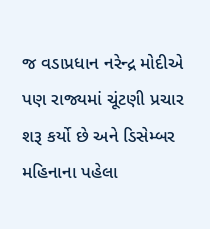જ વડાપ્રધાન નરેન્દ્ર મોદીએ પણ રાજ્યમાં ચૂંટણી પ્રચાર શરૂ કર્યો છે અને ડિસેમ્બર મહિનાના પહેલા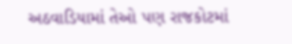અઠવાડિયામાં તેઓ પણ રાજકોટમાં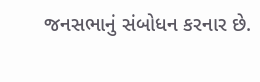જનસભાનું સંબોધન કરનાર છે.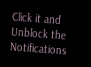Click it and Unblock the Notifications